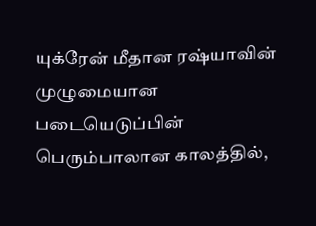யுக்ரேன் மீதான ரஷ்யாவின் முழுமையான படையெடுப்பின் பெரும்பாலான காலத்தில்,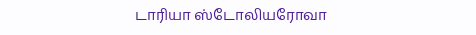டாரியா ஸ்டோலியரோவா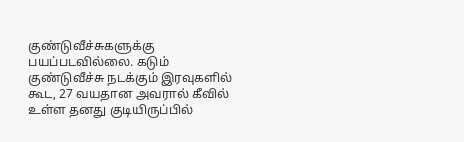குண்டுவீச்சுகளுக்கு பயப்படவில்லை. கடும் குண்டுவீச்சு நடக்கும் இரவுகளில் கூட, 27 வயதான அவரால் கீவில் உள்ள தனது குடியிருப்பில்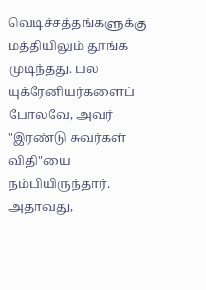வெடிச்சத்தங்களுக்கு மத்தியிலும் தூங்க முடிந்தது. பல யுக்ரேனியர்களைப் போலவே, அவர் "இரண்டு சுவர்கள் விதி"யை நம்பியிருந்தார். அதாவது,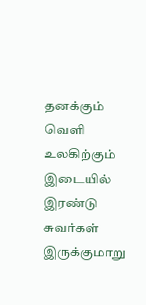தனக்கும் வெளி உலகிற்கும் இடையில் இரண்டு சுவர்கள் இருக்குமாறு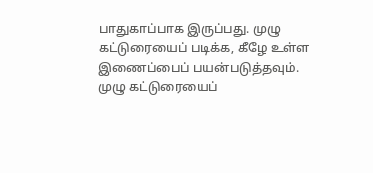பாதுகாப்பாக இருப்பது. முழு கட்டுரையைப் படிக்க, கீழே உள்ள இணைப்பைப் பயன்படுத்தவும்.
முழு கட்டுரையைப்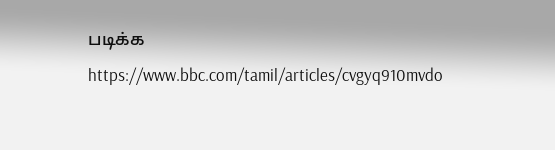படிக்க
https://www.bbc.com/tamil/articles/cvgyq910mvdo